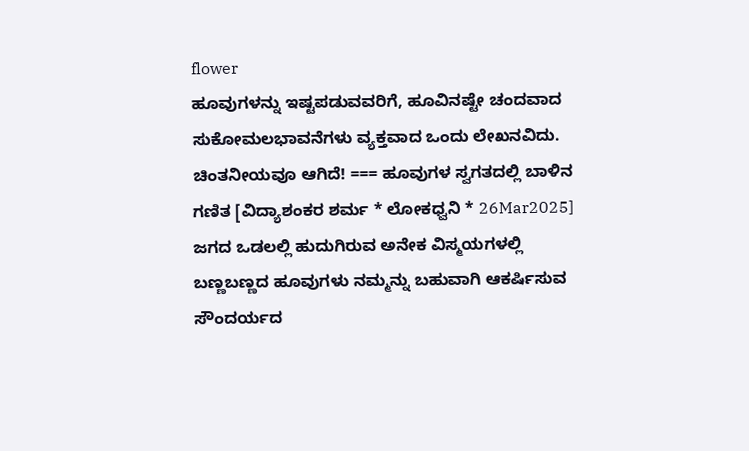flower
ಹೂವುಗಳನ್ನು ಇಷ್ಟಪಡುವವರಿಗೆ, ಹೂವಿನಷ್ಟೇ ಚಂದವಾದ ಸುಕೋಮಲಭಾವನೆಗಳು ವ್ಯಕ್ತವಾದ ಒಂದು ಲೇಖನವಿದು. ಚಿಂತನೀಯವೂ ಆಗಿದೆ! === ಹೂವುಗಳ ಸ್ವಗತದಲ್ಲಿ ಬಾಳಿನ ಗಣಿತ [ವಿದ್ಯಾಶಂಕರ ಶರ್ಮ * ಲೋಕಧ್ವನಿ * 26Mar2025] ಜಗದ ಒಡಲಲ್ಲಿ ಹುದುಗಿರುವ ಅನೇಕ ವಿಸ್ಮಯಗಳಲ್ಲಿ ಬಣ್ಣಬಣ್ಣದ ಹೂವುಗಳು ನಮ್ಮನ್ನು ಬಹುವಾಗಿ ಆಕರ್ಷಿಸುವ ಸೌಂದರ್ಯದ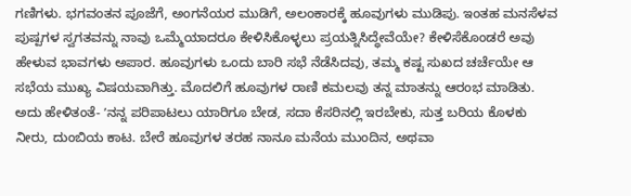ಗಣಿಗಳು. ಭಗವಂತನ ಪೂಜೆಗೆ, ಅಂಗನೆಯರ ಮುಡಿಗೆ, ಅಲಂಕಾರಕ್ಕೆ ಹೂವುಗಳು ಮುಡಿಪು. ಇಂತಹ ಮನಸೆಳವ ಪುಷ್ಪಗಳ ಸ್ವಗತವನ್ನು ನಾವು ಒಮ್ಮೆಯಾದರೂ ಕೇಳಿಸಿಕೊಳ್ಳಲು ಪ್ರಯತ್ನಿಸಿದ್ಧೇವೆಯೇ? ಕೇಳಿಸೆಕೊಂಡರೆ ಅವು ಹೇಳುವ ಭಾವಗಳು ಅಪಾರ. ಹೂವುಗಳು ಒಂದು ಬಾರಿ ಸಭೆ ನೆಡೆಸಿದವು, ತಮ್ಮ ಕಷ್ಟ ಸುಖದ ಚರ್ಚೆಯೇ ಆ ಸಭೆಯ ಮುಖ್ಯ ವಿಷಯವಾಗಿತ್ತು. ಮೊದಲಿಗೆ ಹೂವುಗಳ ರಾಣಿ ಕಮಲವು ತನ್ನ ಮಾತನ್ನು ಆರಂಭ ಮಾಡಿತು. ಅದು ಹೇಳಿತಂತೆ- ʼನನ್ನ ಪರಿಪಾಟಲು ಯಾರಿಗೂ ಬೇಡ, ಸದಾ ಕೆಸರಿನಲ್ಲಿ ಇರಬೇಕು, ಸುತ್ತ ಬರಿಯ ಕೊಳಕು ನೀರು, ದುಂಬಿಯ ಕಾಟ. ಬೇರೆ ಹೂವುಗಳ ತರಹ ನಾನೂ ಮನೆಯ ಮುಂದಿನ, ಅಥವಾ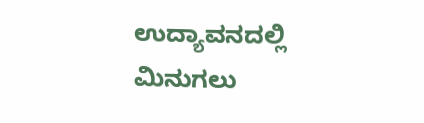ಉದ್ಯಾವನದಲ್ಲಿ ಮಿನುಗಲು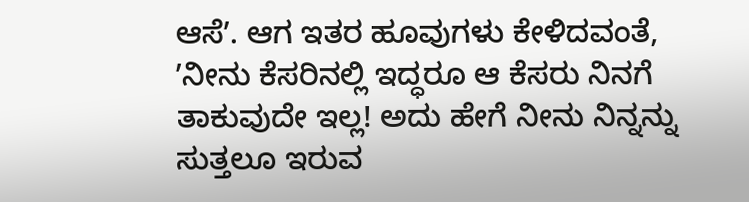ಆಸೆʼ. ಆಗ ಇತರ ಹೂವುಗಳು ಕೇಳಿದವಂತೆ, ʼನೀನು ಕೆಸರಿನಲ್ಲಿ ಇದ್ಧರೂ ಆ ಕೆಸರು ನಿನಗೆ ತಾಕುವುದೇ ಇಲ್ಲ! ಅದು ಹೇಗೆ ನೀನು ನಿನ್ನನ್ನು ಸುತ್ತಲೂ ಇರುವ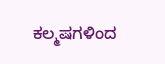ಕಲ್ಮಷಗಳಿಂದ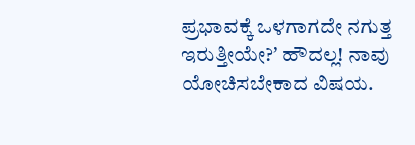ಪ್ರಭಾವಕ್ಕೆ ಒಳಗಾಗದೇ ನಗುತ್ತ ಇರುತ್ತೀಯೇ?ʼ ಹೌದಲ್ಲ! ನಾವು ಯೋಚಿಸಬೇಕಾದ ವಿಷಯ.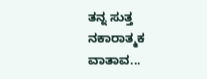ತನ್ನ ಸುತ್ತ ನಕಾರಾತ್ಮಕ ವಾತಾವ...